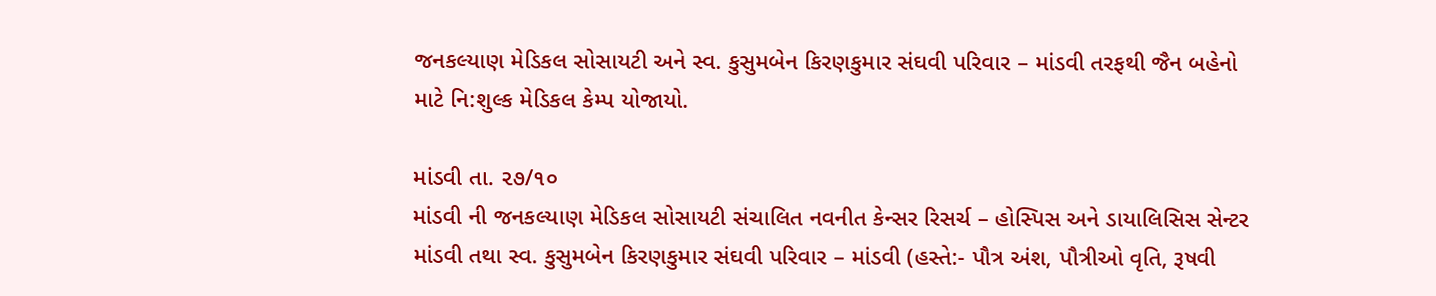જનકલ્યાણ મેડિકલ સોસાયટી અને સ્વ. કુસુમબેન કિરણકુમાર સંઘવી પરિવાર – માંડવી તરફથી જૈન બહેનો માટે નિ:શુલ્ક મેડિકલ કેમ્પ યોજાયો.

માંડવી તા. ૨૭/૧૦
માંડવી ની જનકલ્યાણ મેડિકલ સોસાયટી સંચાલિત નવનીત કેન્સર રિસર્ચ – હોસ્પિસ અને ડાયાલિસિસ સેન્ટર માંડવી તથા સ્વ. કુસુમબેન કિરણકુમાર સંઘવી પરિવાર – માંડવી (હસ્તે:- પૌત્ર અંશ, પૌત્રીઓ વૃતિ, રૂષવી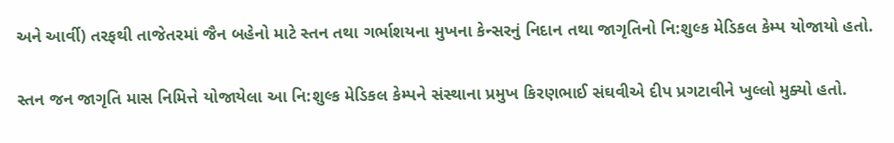અને આર્વી) તરફથી તાજેતરમાં જૈન બહેનો માટે સ્તન તથા ગર્ભાશયના મુખના કેન્સરનું નિદાન તથા જાગૃતિનો નિ:શુલ્ક મેડિકલ કેમ્પ યોજાયો હતો.


સ્તન જન જાગૃતિ માસ નિમિત્તે યોજાયેલા આ નિ:શુલ્ક મેડિકલ કેમ્પને સંસ્થાના પ્રમુખ કિરણભાઈ સંઘવીએ દીપ પ્રગટાવીને ખુલ્લો મુક્યો હતો.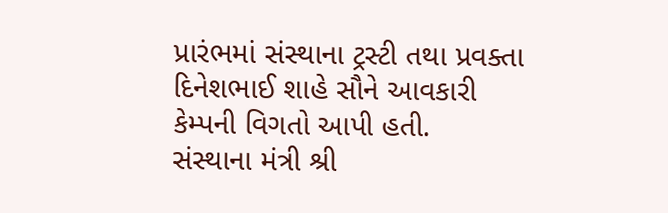પ્રારંભમાં સંસ્થાના ટ્રસ્ટી તથા પ્રવક્તા દિનેશભાઈ શાહે સૌને આવકારી કેમ્પની વિગતો આપી હતી.
સંસ્થાના મંત્રી શ્રી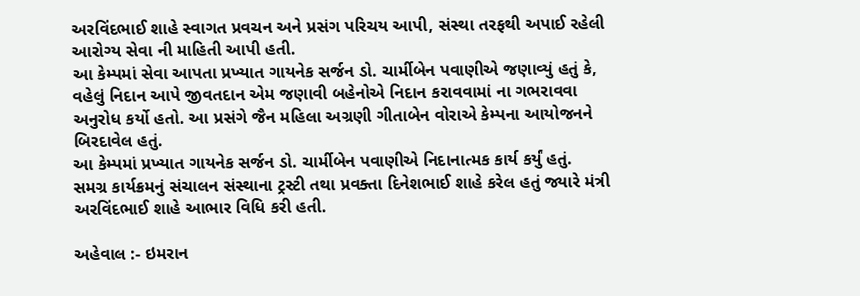અરવિંદભાઈ શાહે સ્વાગત પ્રવચન અને પ્રસંગ પરિચય આપી, સંસ્થા તરફથી અપાઈ રહેલી આરોગ્ય સેવા ની માહિતી આપી હતી.
આ કેમ્પમાં સેવા આપતા પ્રખ્યાત ગાયનેક સર્જન ડો. ચાર્મીબેન પવાણીએ જણાવ્યું હતું કે, વહેલું નિદાન આપે જીવતદાન એમ જણાવી બહેનોએ નિદાન કરાવવામાં ના ગભરાવવા અનુરોધ કર્યો હતો. આ પ્રસંગે જૈન મહિલા અગ્રણી ગીતાબેન વોરાએ કેમ્પના આયોજનને બિરદાવેલ હતું.
આ કેમ્પમાં પ્રખ્યાત ગાયનેક સર્જન ડો. ચાર્મીબેન પવાણીએ નિદાનાત્મક કાર્ય કર્યું હતું.
સમગ્ર કાર્યક્રમનું સંચાલન સંસ્થાના ટ્રસ્ટી તથા પ્રવક્તા દિનેશભાઈ શાહે કરેલ હતું જ્યારે મંત્રી અરવિંદભાઈ શાહે આભાર વિધિ કરી હતી.

અહેવાલ :- ઇમરાન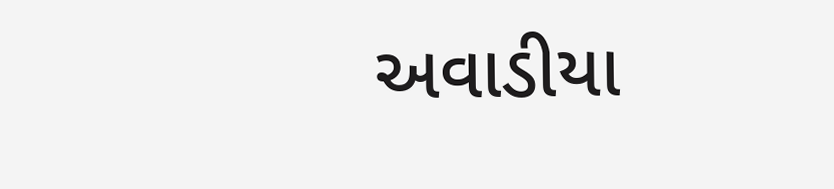અવાડીયા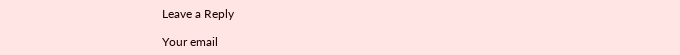Leave a Reply

Your email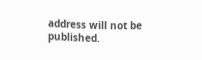address will not be published.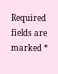Required fields are marked *